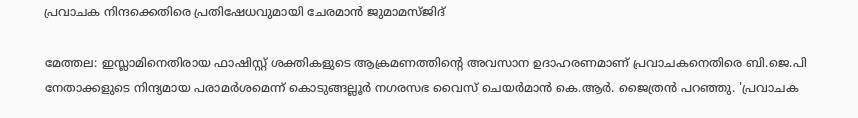പ്രവാചക നിന്ദക്കെതിരെ പ്രതിഷേധവുമായി ചേരമാൻ ജുമാമസ്ജിദ്

മേത്തല: ഇസ്ലാമിനെതിരായ ഫാഷിസ്റ്റ് ശക്തികളുടെ ആക്രമണത്തിന്റെ അവസാന ഉദാഹരണമാണ് പ്രവാചകനെതിരെ ബി.ജെ.പി നേതാക്കളുടെ നിന്ദ്യമായ പരാമർശമെന്ന് കൊടുങ്ങല്ലൂർ നഗരസഭ വൈസ് ചെയർമാൻ കെ.ആർ. ജൈത്രൻ പറഞ്ഞു. 'പ്രവാചക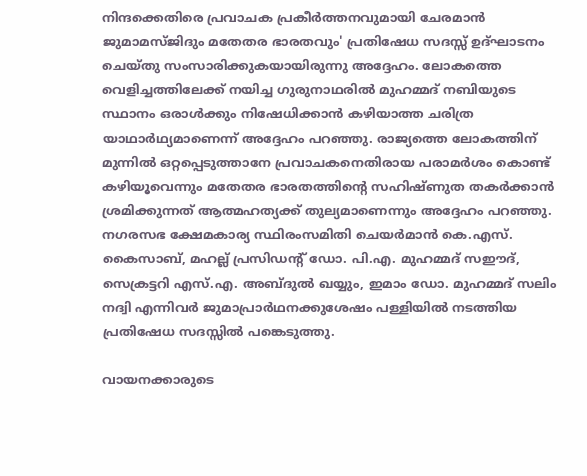നിന്ദക്കെതിരെ പ്രവാചക പ്രകീർത്തനവുമായി ചേരമാൻ ജുമാമസ്ജിദും മതേതര ഭാരതവും' പ്രതിഷേധ സദസ്സ് ഉദ്ഘാടനം ചെയ്തു സംസാരിക്കുകയായിരുന്നു അദ്ദേഹം. ലോകത്തെ വെളിച്ചത്തിലേക്ക് നയിച്ച ഗുരുനാഥരിൽ മുഹമ്മദ് നബിയുടെ സ്ഥാനം ഒരാൾക്കും നിഷേധിക്കാൻ കഴിയാത്ത ചരിത്ര യാഥാർഥ്യമാണെന്ന് അദ്ദേഹം പറഞ്ഞു. രാജ്യത്തെ ലോകത്തിന് മുന്നിൽ ഒറ്റപ്പെടുത്താനേ പ്രവാചകനെതിരായ പരാമർശം കൊണ്ട് കഴിയൂവെന്നും മതേതര ഭാരതത്തിന്റെ സഹിഷ്ണുത തകർക്കാൻ ശ്രമിക്കുന്നത് ആത്മഹത്യക്ക് തുല്യമാണെന്നും അദ്ദേഹം പറഞ്ഞു. നഗരസഭ ക്ഷേമകാര്യ സ്ഥിരംസമിതി ചെയർമാൻ കെ.എസ്. കൈസാബ്, മഹല്ല് പ്രസിഡന്റ് ഡോ. പി.എ. മുഹമ്മദ് സഈദ്, സെക്രട്ടറി എസ്.എ. അബ്ദുൽ ഖയ്യും, ഇമാം ഡോ. മുഹമ്മദ് സലിം നദ്വി എന്നിവർ ജുമാപ്രാർഥനക്കുശേഷം പള്ളിയിൽ നടത്തിയ പ്രതിഷേധ സദസ്സിൽ പങ്കെടുത്തു.

വായനക്കാരുടെ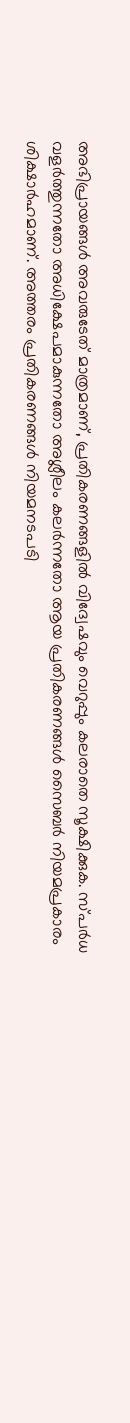അഭിപ്രായങ്ങള്‍ അവരുടേത് മാത്രമാണ്, പ്രതികരണങ്ങളിൽ വിദ്വേഷവും വെറുപ്പും കലരാതെ സൂക്ഷിക്കുക. സ്പർധ വളർത്തുന്നതോ അധിക്ഷേപമാകുന്നതോ അശ്ലീലം കലർന്നതോ ആയ പ്രതികരണങ്ങൾ സൈബർ നിയമപ്രകാരം ശിക്ഷാർഹമാണ്. അത്തരം പ്രതികരണങ്ങൾ നിയമനടപടി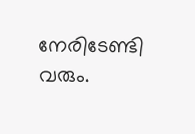നേരിടേണ്ടി വരും.